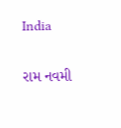India

રામ નવમી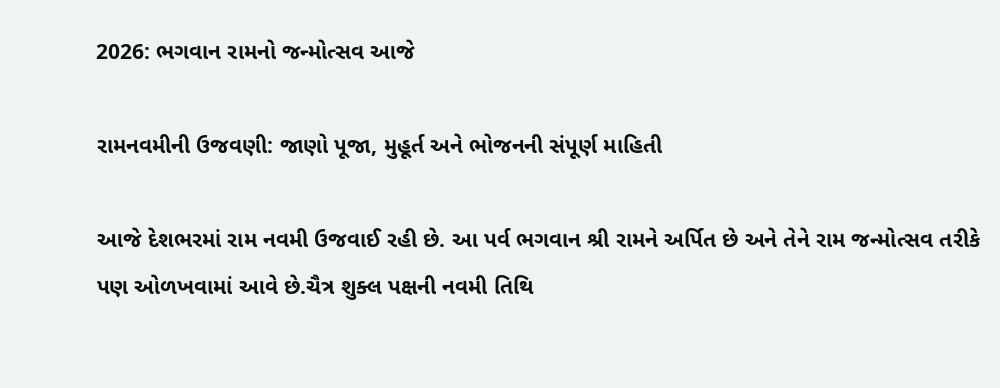2026: ભગવાન રામનો જન્મોત્સવ આજે

રામનવમીની ઉજવણી: જાણો પૂજા, મુહૂર્ત અને ભોજનની સંપૂર્ણ માહિતી

આજે દેશભરમાં રામ નવમી ઉજવાઈ રહી છે. આ પર્વ ભગવાન શ્રી રામને અર્પિત છે અને તેને રામ જન્મોત્સવ તરીકે પણ ઓળખવામાં આવે છે.ચૈત્ર શુક્લ પક્ષની નવમી તિથિ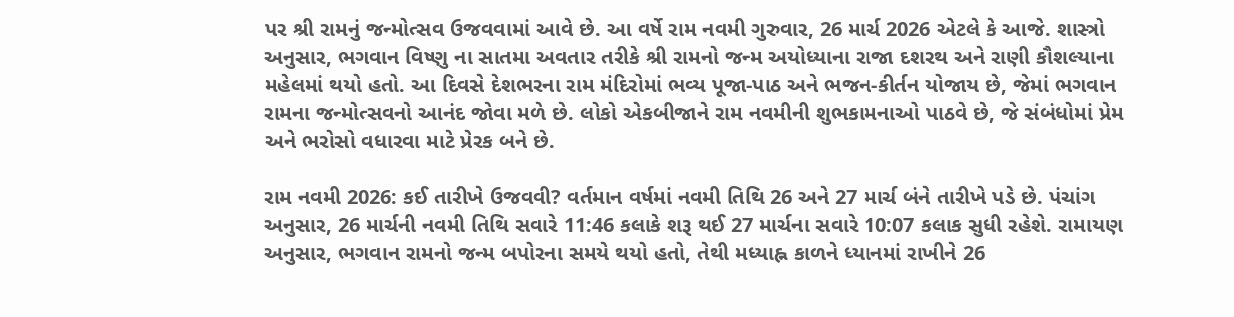પર શ્રી રામનું જન્મોત્સવ ઉજવવામાં આવે છે. આ વર્ષે રામ નવમી ગુરુવાર, 26 માર્ચ 2026 એટલે કે આજે. શાસ્ત્રો અનુસાર, ભગવાન વિષ્ણુ ના સાતમા અવતાર તરીકે શ્રી રામનો જન્મ અયોધ્યાના રાજા દશરથ અને રાણી કૌશલ્યાના મહેલમાં થયો હતો. આ દિવસે દેશભરના રામ મંદિરોમાં ભવ્ય પૂજા-પાઠ અને ભજન-કીર્તન યોજાય છે, જેમાં ભગવાન રામના જન્મોત્સવનો આનંદ જોવા મળે છે. લોકો એકબીજાને રામ નવમીની શુભકામનાઓ પાઠવે છે, જે સંબંધોમાં પ્રેમ અને ભરોસો વધારવા માટે પ્રેરક બને છે.

રામ નવમી 2026: કઈ તારીખે ઉજવવી? વર્તમાન વર્ષમાં નવમી તિથિ 26 અને 27 માર્ચ બંને તારીખે પડે છે. પંચાંગ અનુસાર, 26 માર્ચની નવમી તિથિ સવારે 11:46 કલાકે શરૂ થઈ 27 માર્ચના સવારે 10:07 કલાક સુધી રહેશે. રામાયણ અનુસાર, ભગવાન રામનો જન્મ બપોરના સમયે થયો હતો, તેથી મધ્યાહ્ન કાળને ધ્યાનમાં રાખીને 26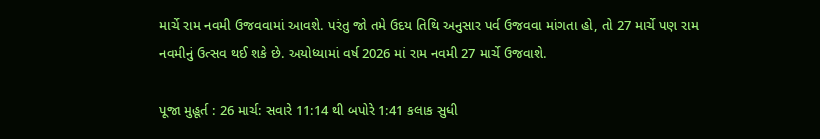માર્ચે રામ નવમી ઉજવવામાં આવશે. પરંતુ જો તમે ઉદય તિથિ અનુસાર પર્વ ઉજવવા માંગતા હો, તો 27 માર્ચે પણ રામ નવમીનું ઉત્સવ થઈ શકે છે. અયોધ્યામાં વર્ષ 2026 માં રામ નવમી 27 માર્ચે ઉજવાશે.

પૂજા મુહૂર્ત : 26 માર્ચ: સવારે 11:14 થી બપોરે 1:41 કલાક સુધી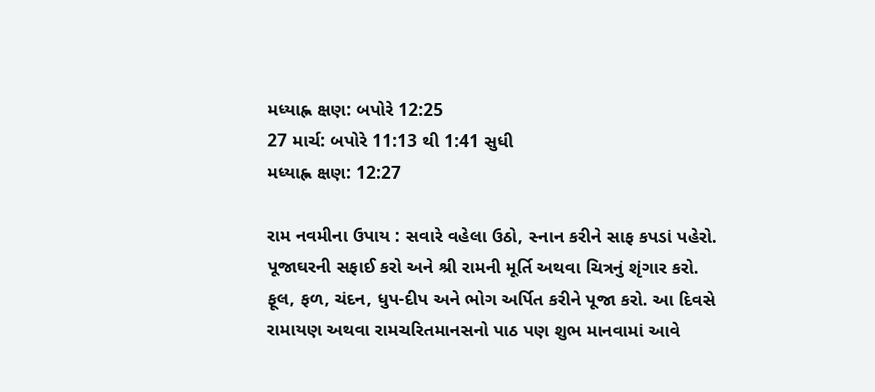મધ્યાહ્ન ક્ષણ: બપોરે 12:25
27 માર્ચ: બપોરે 11:13 થી 1:41 સુધી
મધ્યાહ્ન ક્ષણ: 12:27

રામ નવમીના ઉપાય : સવારે વહેલા ઉઠો, સ્નાન કરીને સાફ કપડાં પહેરો. પૂજાઘરની સફાઈ કરો અને શ્રી રામની મૂર્તિ અથવા ચિત્રનું શૃંગાર કરો. ફૂલ, ફળ, ચંદન, ધુપ-દીપ અને ભોગ અર્પિત કરીને પૂજા કરો. આ દિવસે રામાયણ અથવા રામચરિતમાનસનો પાઠ પણ શુભ માનવામાં આવે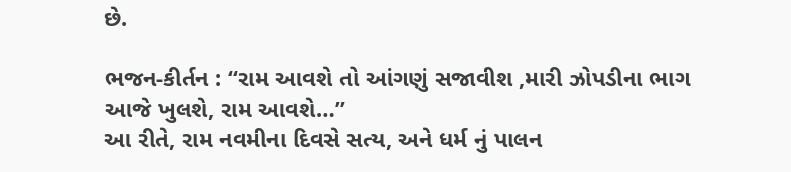છે.

ભજન-કીર્તન : “રામ આવશે તો આંગણું સજાવીશ ,મારી ઝોપડીના ભાગ આજે ખુલશે, રામ આવશે…”
આ રીતે, રામ નવમીના દિવસે સત્ય, અને ધર્મ નું પાલન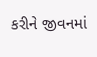કરીને જીવનમાં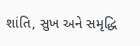શાંતિ, સુખ અને સમૃદ્ધિ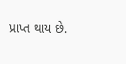પ્રાપ્ત થાય છે.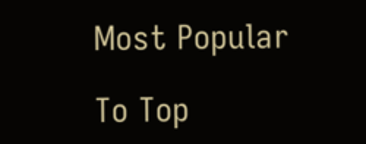Most Popular

To Top